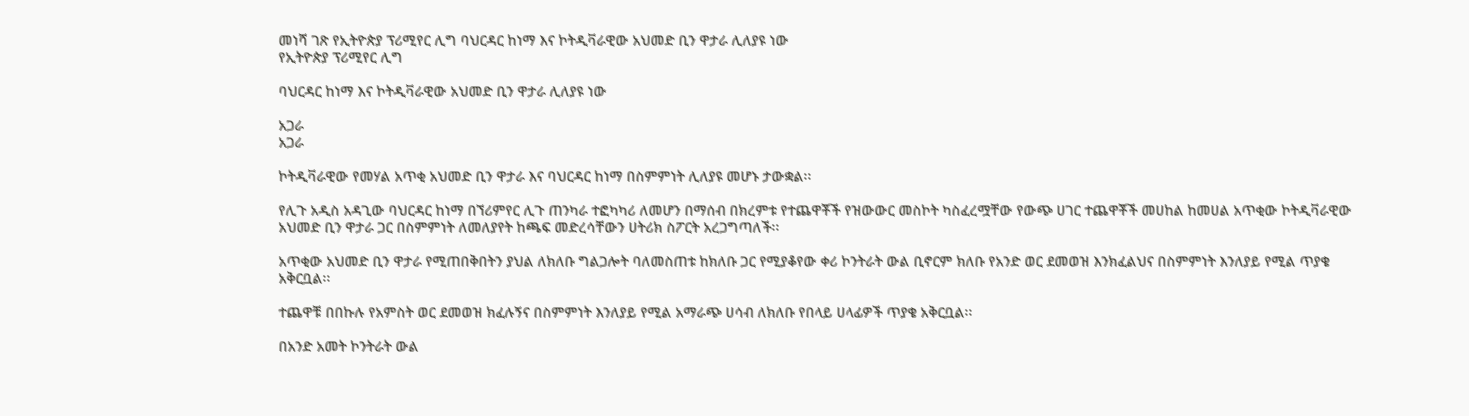መነሻ ገጽ የኢትዮጵያ ፕሪሚየር ሊግ ባህርዳር ከነማ እና ኮትዲቫራዊው አህመድ ቢን ዋታራ ሊለያዩ ነው
የኢትዮጵያ ፕሪሚየር ሊግ

ባህርዳር ከነማ እና ኮትዲቫራዊው አህመድ ቢን ዋታራ ሊለያዩ ነው

አጋራ
አጋራ

ኮትዲቫራዊው የመሃል አጥቂ አህመድ ቢን ዋታራ እና ባህርዳር ከነማ በስምምነት ሊለያዩ መሆኑ ታውቋል፡፡

የሊጉ አዲስ አዳጊው ባህርዳር ከነማ በኘሪምየር ሊጉ ጠንካራ ተፎካካሪ ለመሆን በማሰብ በክረምቱ የተጨዋቾች የዝውውር መስኮት ካስፈረሟቸው የውጭ ሀገር ተጨዋቾች መሀከል ከመሀል አጥቂው ኮትዲቫራዊው አህመድ ቢን ዋታራ ጋር በስምምነት ለመለያየት ከጫፍ መድረሳቸውን ሀትሪክ ስፖርት አረጋግጣለች፡፡

አጥቂው አህመድ ቢን ዋታራ የሚጠበቅበትን ያህል ለክለቡ ግልጋሎት ባለመስጠቱ ከክለቡ ጋር የሚያቆየው ቀሪ ኮንትራት ውል ቢኖርም ክለቡ የአንድ ወር ደመወዝ እንክፈልህና በስምምነት እንለያይ የሚል ጥያቄ አቅርቧል፡፡

ተጨዋቹ በበኩሉ የአምስት ወር ደመወዝ ክፈሉኝና በስምምነት እንለያይ የሚል አማራጭ ሀሳብ ለክለቡ የበላይ ሀላፊዎች ጥያቄ አቅርቧል፡፡

በአንድ አመት ኮንትራት ውል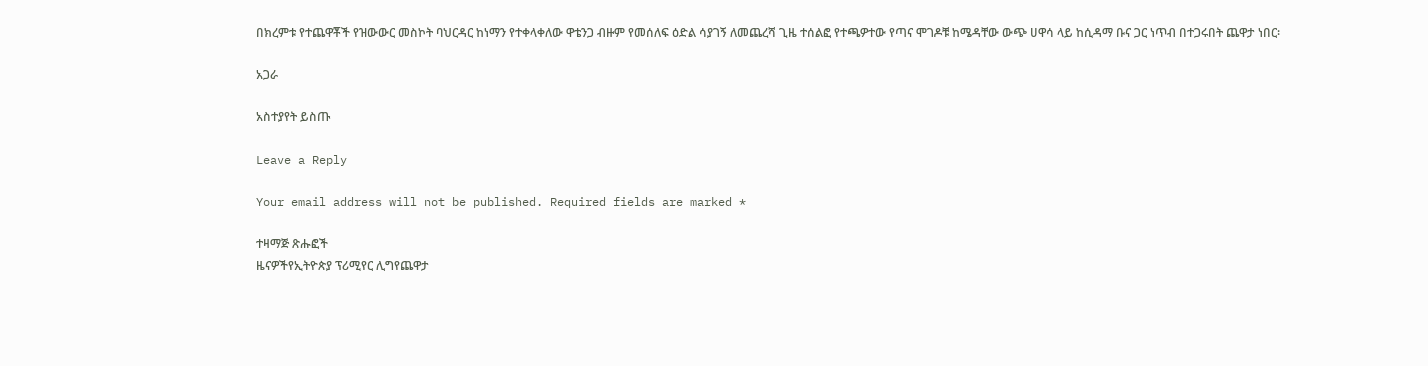በክረምቱ የተጨዋቾች የዝውውር መስኮት ባህርዳር ከነማን የተቀላቀለው ዋቴንጋ ብዙም የመሰለፍ ዕድል ሳያገኝ ለመጨረሻ ጊዜ ተሰልፎ የተጫዎተው የጣና ሞገዶቹ ከሜዳቸው ውጭ ሀዋሳ ላይ ከሲዳማ ቡና ጋር ነጥብ በተጋሩበት ጨዋታ ነበር፡

አጋራ

አስተያየት ይስጡ

Leave a Reply

Your email address will not be published. Required fields are marked *

ተዛማጅ ጽሑፎች
ዜናዎችየኢትዮጵያ ፕሪሚየር ሊግየጨዋታ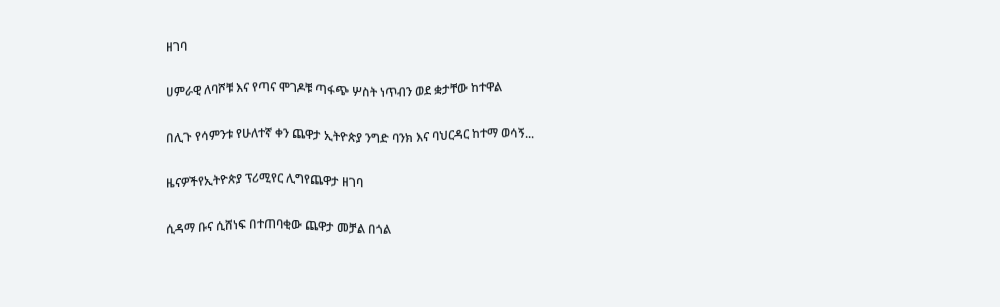ዘገባ

ሀምራዊ ለባሾቹ እና የጣና ሞገዶቹ ጣፋጭ ሦስት ነጥብን ወደ ቋታቸው ከተዋል

በሊጉ የሳምንቱ የሁለተኛ ቀን ጨዋታ ኢትዮጵያ ንግድ ባንክ እና ባህርዳር ከተማ ወሳኝ...

ዜናዎችየኢትዮጵያ ፕሪሚየር ሊግየጨዋታ ዘገባ

ሲዳማ ቡና ሲሸነፍ በተጠባቂው ጨዋታ መቻል በጎል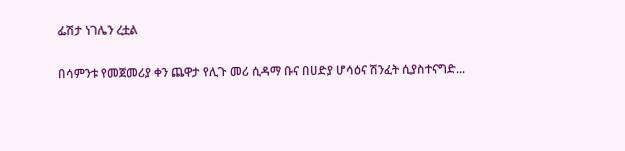ፌሽታ ነገሌን ረቷል

በሳምንቱ የመጀመሪያ ቀን ጨዋታ የሊጉ መሪ ሲዳማ ቡና በሀድያ ሆሳዕና ሽንፈት ሲያስተናግድ...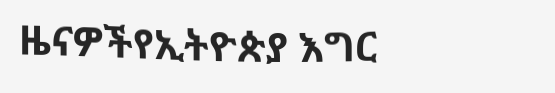ዜናዎችየኢትዮጵያ እግር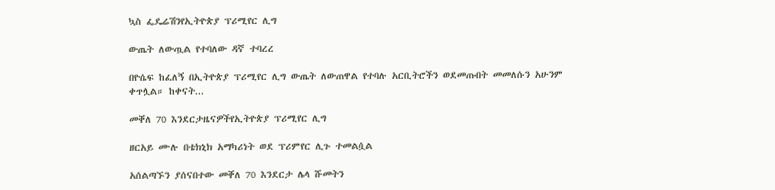ኳስ ፌዴሬሽንየኢትዮጵያ ፕሪሚየር ሊግ

ውጤት ለውጧል የተባለው ዳኛ ተባረረ

በዮሴፍ ከፈለኝ በኢትዮጵያ ፕሪሚየር ሊግ ውጤት ለውጠዋል የተባሉ አርቢትሮችን ወደመጡበት መመለሱን አሁንም ቀጥሏል። ከቀናት...

መቐለ 70 እንደርታዜናዎችየኢትዮጵያ ፕሪሚየር ሊግ

ዘርአይ ሙሉ በቴክኒክ አማካሪነት ወደ ፕሪምየር ሊጉ ተመልሷል

አሰልጣኙን ያሰናበተው መቐለ 70 እንደርታ ሌላ ሹመትን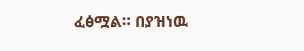ፈፅሟል። በያዝነዉ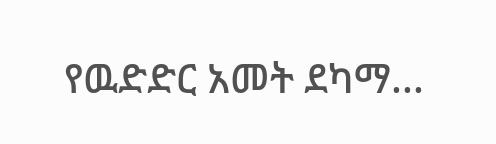የዉድድር አመት ደካማ...